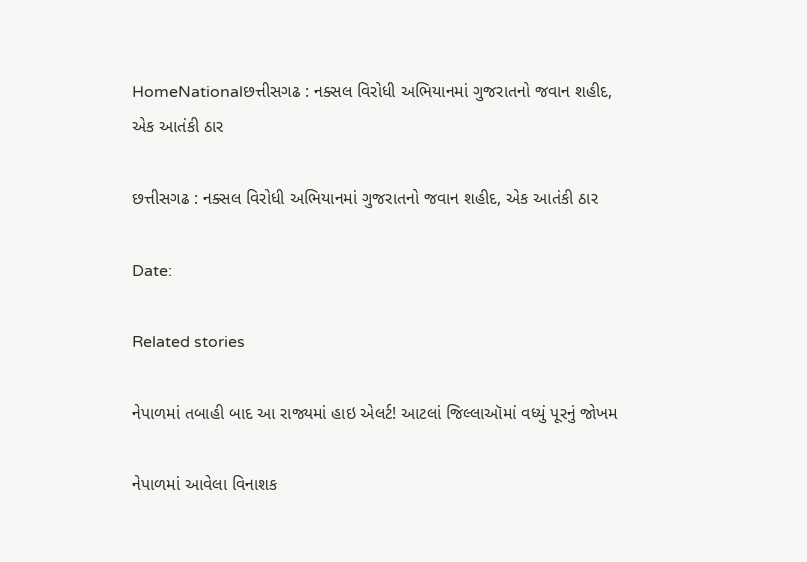HomeNationalછત્તીસગઢ : નક્સલ વિરોધી અભિયાનમાં ગુજરાતનો જવાન શહીદ, એક આતંકી ઠાર

છત્તીસગઢ : નક્સલ વિરોધી અભિયાનમાં ગુજરાતનો જવાન શહીદ, એક આતંકી ઠાર

Date:

Related stories

નેપાળમાં તબાહી બાદ આ રાજ્યમાં હાઇ એલર્ટ! આટલાં જિલ્લાઑમાં વધ્યું પૂરનું જોખમ

નેપાળમાં આવેલા વિનાશક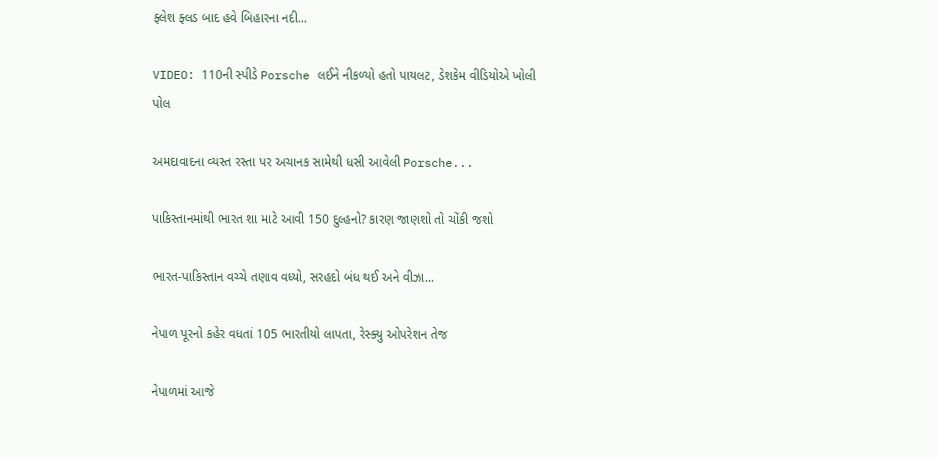ફ્લેશ ફ્લડ બાદ હવે બિહારના નદી...

VIDEO: 110ની સ્પીડે Porsche લઈને નીકળ્યો હતો પાયલટ, ડેશકેમ વીડિયોએ ખોલી પોલ

અમદાવાદના વ્યસ્ત રસ્તા પર અચાનક સામેથી ધસી આવેલી Porsche...

પાકિસ્તાનમાંથી ભારત શા માટે આવી 150 દુલ્હનો? કારણ જાણશો તો ચોંકી જશો

ભારત-પાકિસ્તાન વચ્ચે તણાવ વધ્યો, સરહદો બંધ થઈ અને વીઝા...

નેપાળ પૂરનો કહેર વધતાં 105 ભારતીયો લાપતા, રેસ્ક્યુ ઓપરેશન તેજ

નેપાળમાં આજે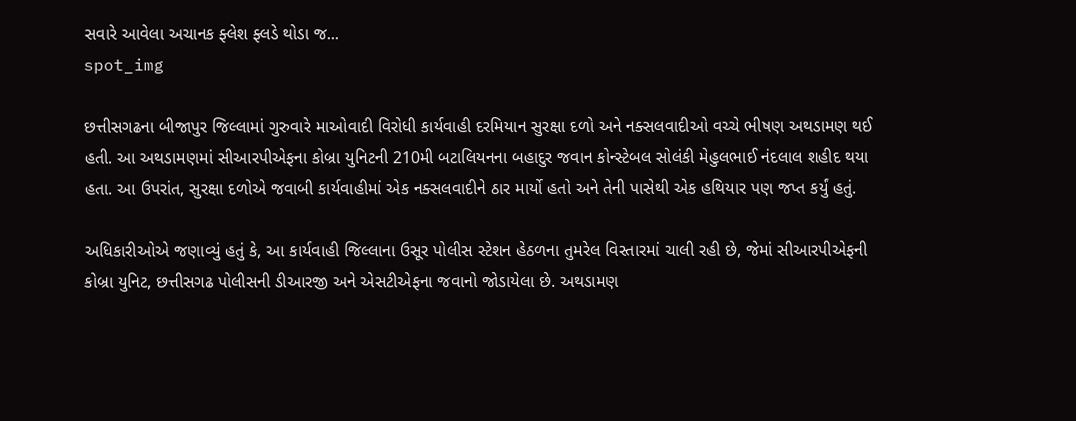સવારે આવેલા અચાનક ફ્લેશ ફ્લડે થોડા જ...
spot_img

છત્તીસગઢના બીજાપુર જિલ્લામાં ગુરુવારે માઓવાદી વિરોધી કાર્યવાહી દરમિયાન સુરક્ષા દળો અને નક્સલવાદીઓ વચ્ચે ભીષણ અથડામણ થઈ હતી. આ અથડામણમાં સીઆરપીએફના કોબ્રા યુનિટની 210મી બટાલિયનના બહાદુર જવાન કોન્સ્ટેબલ સોલંકી મેહુલભાઈ નંદલાલ શહીદ થયા હતા. આ ઉપરાંત, સુરક્ષા દળોએ જવાબી કાર્યવાહીમાં એક નક્સલવાદીને ઠાર માર્યો હતો અને તેની પાસેથી એક હથિયાર પણ જપ્ત કર્યું હતું.

અધિકારીઓએ જણાવ્યું હતું કે, આ કાર્યવાહી જિલ્લાના ઉસૂર પોલીસ સ્ટેશન હેઠળના તુમરેલ વિસ્તારમાં ચાલી રહી છે, જેમાં સીઆરપીએફની કોબ્રા યુનિટ, છત્તીસગઢ પોલીસની ડીઆરજી અને એસટીએફના જવાનો જોડાયેલા છે. અથડામણ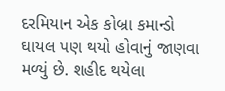દરમિયાન એક કોબ્રા કમાન્ડો ઘાયલ પણ થયો હોવાનું જાણવા મળ્યું છે. શહીદ થયેલા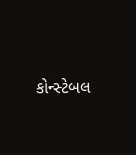કોન્સ્ટેબલ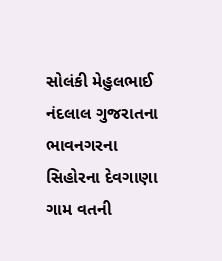સોલંકી મેહુલભાઈ નંદલાલ ગુજરાતના ભાવનગરના સિહોરના દેવગાણા ગામ વતની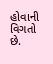હોવાની વિગતો છે.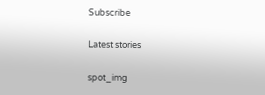Subscribe

Latest stories

spot_img